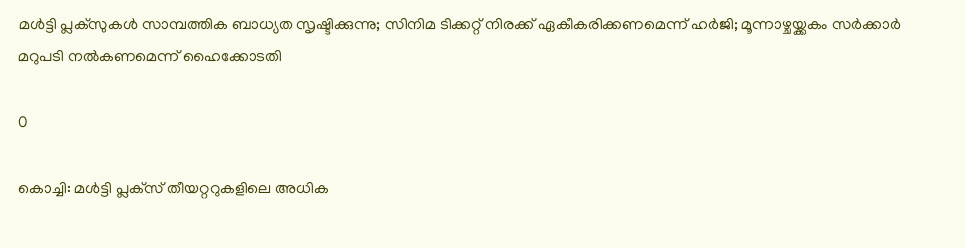മൾട്ടി പ്ലക്സുകൾ സാമ്പത്തിക ബാധ്യത സൃഷ്ടിക്കുന്നു; സിനിമ ടിക്കറ്റ് നിരക്ക് ഏകീകരിക്കണമെന്ന് ഹർജി; മൂന്നാഴ്ചയ്ക്കകം സർക്കാർ മറുപടി നൽകണമെന്ന് ഹൈക്കോടതി

0

കൊച്ചി: മൾട്ടി പ്ലക്‌സ്‌ തീയറ്ററുകളിലെ അധിക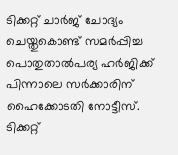ടിക്കറ്റ് ചാർജ് ചോദ്യം ചെയ്തുകൊണ്ട് സമർപ്പിച്ച പൊതുതാല്‍പര്യ ഹര്‍ജിക്ക് പിന്നാലെ സര്‍ക്കാരിന് ഹൈക്കോടതി നോട്ടീസ്. ടിക്കറ്റ്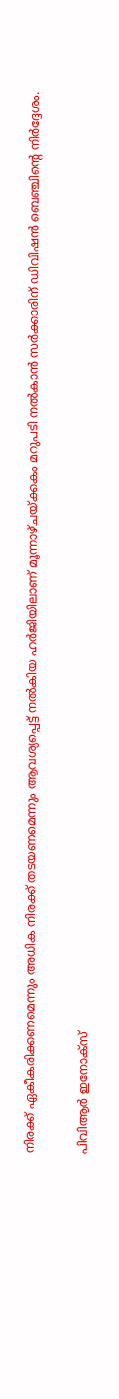നിരക്ക് ഏകീകരിക്കണമെന്നും അധിക നിരക്ക് തടയണമെന്നും ആവശ്യപ്പെട്ട് നല്‍കിയ ഹര്‍ജിയിലാണ് മൂന്നാഴ്ചയ്ക്കകം മറുപടി നല്‍കാന്‍ സര്‍ക്കാരിന് ഡിവിഷന്‍ ബെഞ്ചിന്റെ നിര്‍ദ്ദേശം.

പിവിആര്‍ ഇനോക്സ്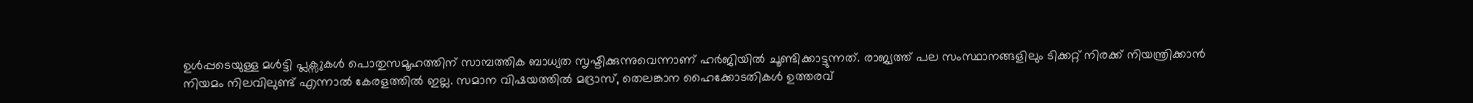ഉള്‍പ്പടെയുള്ള മള്‍ട്ടി പ്ലക്സുകള്‍ പൊതുസമൂഹത്തിന് സാമ്പത്തിക ബാധ്യത സൃഷ്ടിക്കുന്നുവെന്നാണ് ഹര്‍ജിയിൽ ചൂണ്ടിക്കാട്ടുന്നത്. രാജ്യത്ത് പല സംസ്ഥാനങ്ങളിലും ടിക്കറ്റ് നിരക്ക് നിയന്ത്രിക്കാന്‍ നിയമം നിലവിലുണ്ട് എന്നാല്‍ കേരളത്തില്‍ ഇല്ല. സമാന വിഷയത്തില്‍ മദ്രാസ്, തെലങ്കാന ഹൈക്കോടതികള്‍ ഉത്തരവ്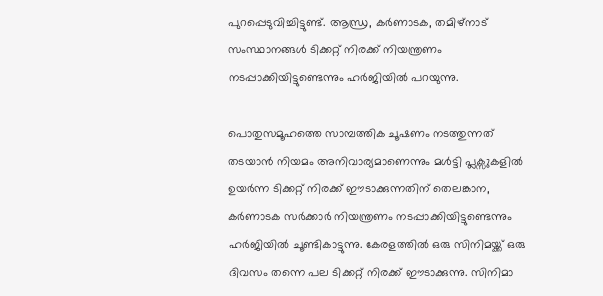പുറപ്പെടുവിച്ചിട്ടുണ്ട്. ആന്ധ്ര, കര്‍ണാടക, തമിഴ്നാട് സംസ്ഥാനങ്ങള്‍ ടിക്കറ്റ് നിരക്ക് നിയന്ത്രണം നടപ്പാക്കിയിട്ടുണ്ടെന്നും ഹര്‍ജിയില്‍ പറയുന്നു.

പൊതുസമൂഹത്തെ സാമ്പത്തിക ചൂഷണം നടത്തുന്നത് തടയാന്‍ നിയമം അനിവാര്യമാണെന്നും മള്‍ട്ടി പ്ലക്സുകളില്‍ ഉയര്‍ന്ന ടിക്കറ്റ് നിരക്ക് ഈടാക്കുന്നതിന് തെലങ്കാന, കര്‍ണാടക സര്‍ക്കാര്‍ നിയന്ത്രണം നടപ്പാക്കിയിട്ടുണ്ടെന്നും ഹര്‍ജിയില്‍ ചൂണ്ടികാട്ടുന്നു. കേരളത്തില്‍ ഒരു സിനിമയ്ക്ക് ഒരു ദിവസം തന്നെ പല ടിക്കറ്റ് നിരക്ക് ഈടാക്കുന്നു. സിനിമാ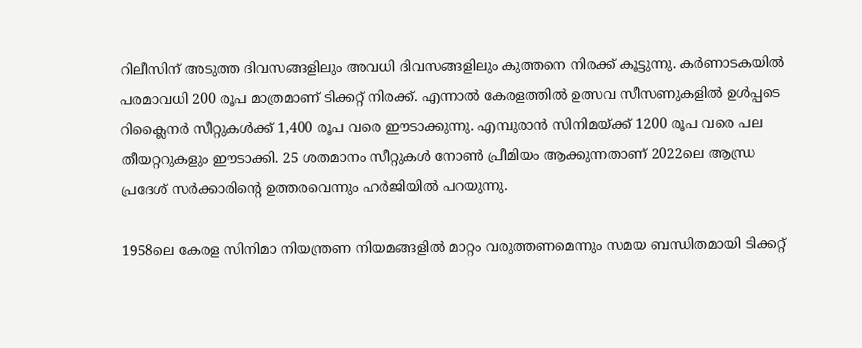റിലീസിന് അടുത്ത ദിവസങ്ങളിലും അവധി ദിവസങ്ങളിലും കുത്തനെ നിരക്ക് കൂട്ടുന്നു. കര്‍ണാടകയില്‍ പരമാവധി 200 രൂപ മാത്രമാണ് ടിക്കറ്റ് നിരക്ക്. എന്നാല്‍ കേരളത്തില്‍ ഉത്സവ സീസണുകളില്‍ ഉള്‍പ്പടെ റിക്ലൈനര്‍ സീറ്റുകള്‍ക്ക് 1,400 രൂപ വരെ ഈടാക്കുന്നു. എമ്പുരാന്‍ സിനിമയ്ക്ക് 1200 രൂപ വരെ പല തീയറ്ററുകളും ഈടാക്കി. 25 ശതമാനം സീറ്റുകള്‍ നോണ്‍ പ്രീമിയം ആക്കുന്നതാണ് 2022ലെ ആന്ധ്ര പ്രദേശ് സര്‍ക്കാരിന്റെ ഉത്തരവെന്നും ഹര്‍ജിയില്‍ പറയുന്നു.

1958ലെ കേരള സിനിമാ നിയന്ത്രണ നിയമങ്ങളിൽ മാറ്റം വരുത്തണമെന്നും സമയ ബന്ധിതമായി ടിക്കറ്റ്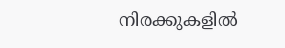നിരക്കുകളില്‍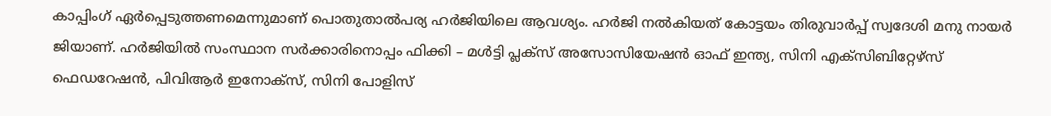കാപ്പിംഗ് ഏര്‍പ്പെടുത്തണമെന്നുമാണ് പൊതുതാല്‍പര്യ ഹര്‍ജിയിലെ ആവശ്യം. ഹര്‍ജി നല്‍കിയത് കോട്ടയം തിരുവാര്‍പ്പ് സ്വദേശി മനു നായര്‍ ജിയാണ്. ഹര്‍ജിയില്‍ സംസ്ഥാന സര്‍ക്കാരിനൊപ്പം ഫിക്കി – മള്‍ട്ടി പ്ലക്സ് അസോസിയേഷന്‍ ഓഫ് ഇന്ത്യ, സിനി എക്സിബിറ്റേഴ്സ് ഫെഡറേഷന്‍, പിവിആര്‍ ഇനോക്സ്, സിനി പോളിസ്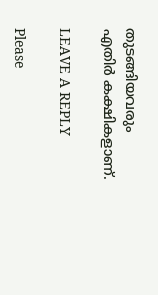തുടങ്ങിയവരും എതിര്‍ കക്ഷികളാണ്.

LEAVE A REPLY

Please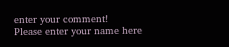enter your comment!
Please enter your name here